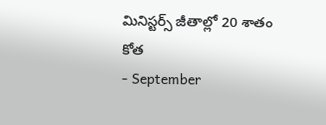మినిస్టర్స్ జీతాల్లో 20 శాతం కోత
- September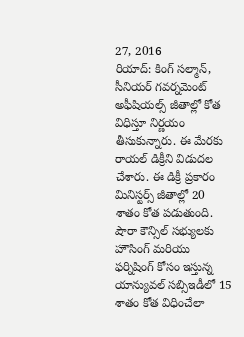27, 2016
రియాద్: కింగ్ సల్మాన్, సీనియర్ గవర్నమెంట్ అఫీషియల్స్ జీతాల్లో కోత విధిస్తూ నిర్ణయం తీసుకున్నారు. ఈ మేరకు రాయల్ డిక్రీని విడుదల చేశారు. ఈ డిక్రీ ప్రకారం మినిస్టర్స్ జీతాల్లో 20 శాతం కోత పడుతుంది. షౌరా కౌన్సిల్ సభ్యులకు హౌసింగ్ మరియు ఫర్నిషింగ్ కోసం ఇస్తున్న యాన్యువల్ సబ్సిఇడీలో 15 శాతం కోత విధించేలా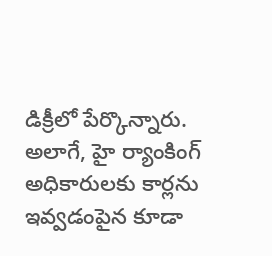డిక్రీలో పేర్కొన్నారు. అలాగే, హై ర్యాంకింగ్ అధికారులకు కార్లను ఇవ్వడంపైన కూడా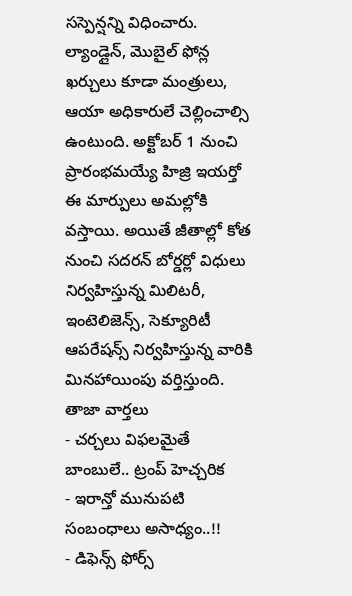సస్పెన్షన్ని విధించారు. ల్యాండ్లైన్, మొబైల్ ఫోన్ల ఖర్చులు కూడా మంత్రులు, ఆయా అధికారులే చెల్లించాల్సి ఉంటుంది. అక్టోబర్ 1 నుంచి ప్రారంభమయ్యే హిజ్రి ఇయర్తో ఈ మార్పులు అమల్లోకి వస్తాయి. అయితే జీతాల్లో కోత నుంచి సదరన్ బోర్డర్లో విధులు నిర్వహిస్తున్న మిలిటరీ, ఇంటెలిజెన్స్, సెక్యూరిటీ ఆపరేషన్స్ నిర్వహిస్తున్న వారికి మినహాయింపు వర్తిస్తుంది.
తాజా వార్తలు
- చర్చలు విఫలమైతే బాంబులే.. ట్రంప్ హెచ్చరిక
- ఇరాన్తో మునుపటి సంబంధాలు అసాధ్యం..!!
- డిఫెన్స్ ఫోర్స్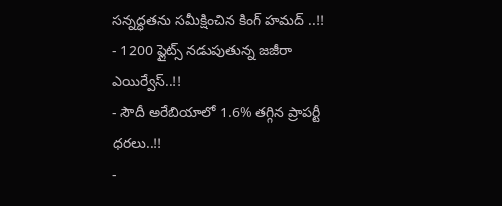సన్నద్ధతను సమీక్షించిన కింగ్ హమద్ ..!!
- 1200 ఫ్లైట్స్ నడుపుతున్న జజీరా ఎయిర్వేస్..!!
- సౌదీ అరేబియాలో 1.6% తగ్గిన ప్రాపర్టీ ధరలు..!!
-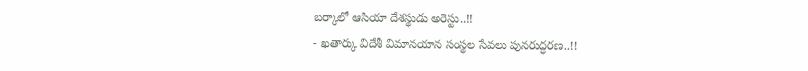బర్కాలో ఆసియా దేశస్థుడు అరెస్టు..!!
- ఖతార్కు విదేశీ విమానయాన సంస్థల సేవలు పునరుద్ధరణ..!!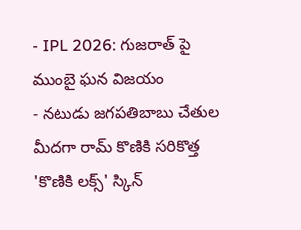- IPL 2026: గుజరాత్ పై ముంబై ఘన విజయం
- నటుడు జగపతిబాబు చేతుల మీదగా రామ్ కొణికి సరికొత్త 'కొణికి లక్స్' స్కిన్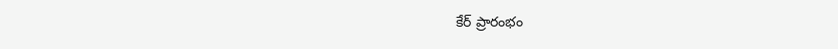కేర్ ప్రారంభం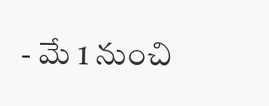- మే 1 నుంచి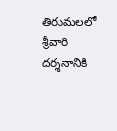తిరుమలలో శ్రీవారి దర్శనానికి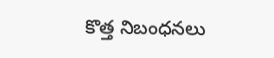కొత్త నిబంధనలు